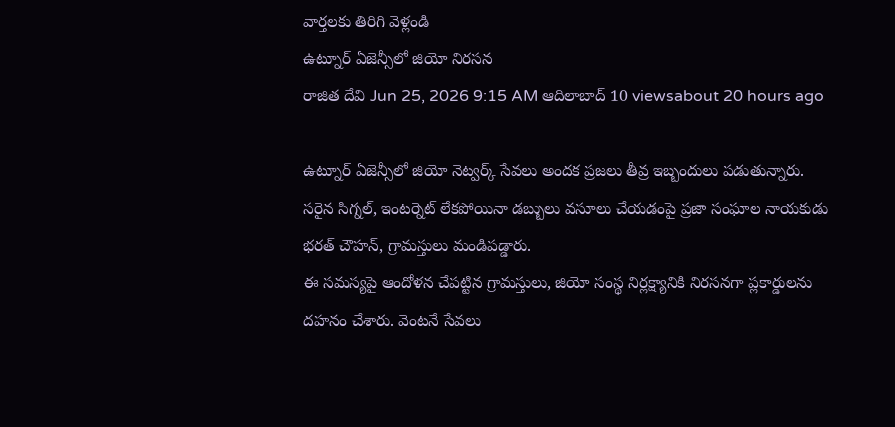వార్తలకు తిరిగి వెళ్లండి
ఉట్నూర్ ఏజెన్సీలో జియో నిరసన
రాజిత దేవి Jun 25, 2026 9:15 AM ఆదిలాబాద్ 10 viewsabout 20 hours ago

ఉట్నూర్ ఏజెన్సీలో జియో నెట్వర్క్ సేవలు అందక ప్రజలు తీవ్ర ఇబ్బందులు పడుతున్నారు. సరైన సిగ్నల్, ఇంటర్నెట్ లేకపోయినా డబ్బులు వసూలు చేయడంపై ప్రజా సంఘాల నాయకుడు భరత్ చౌహన్, గ్రామస్తులు మండిపడ్డారు.
ఈ సమస్యపై ఆందోళన చేపట్టిన గ్రామస్తులు, జియో సంస్థ నిర్లక్ష్యానికి నిరసనగా ప్లకార్డులను దహనం చేశారు. వెంటనే సేవలు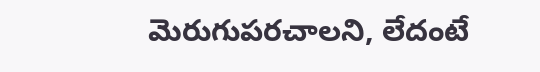మెరుగుపరచాలని, లేదంటే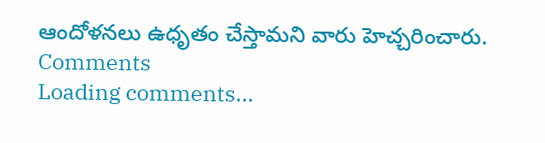ఆందోళనలు ఉధృతం చేస్తామని వారు హెచ్చరించారు.
Comments
Loading comments...